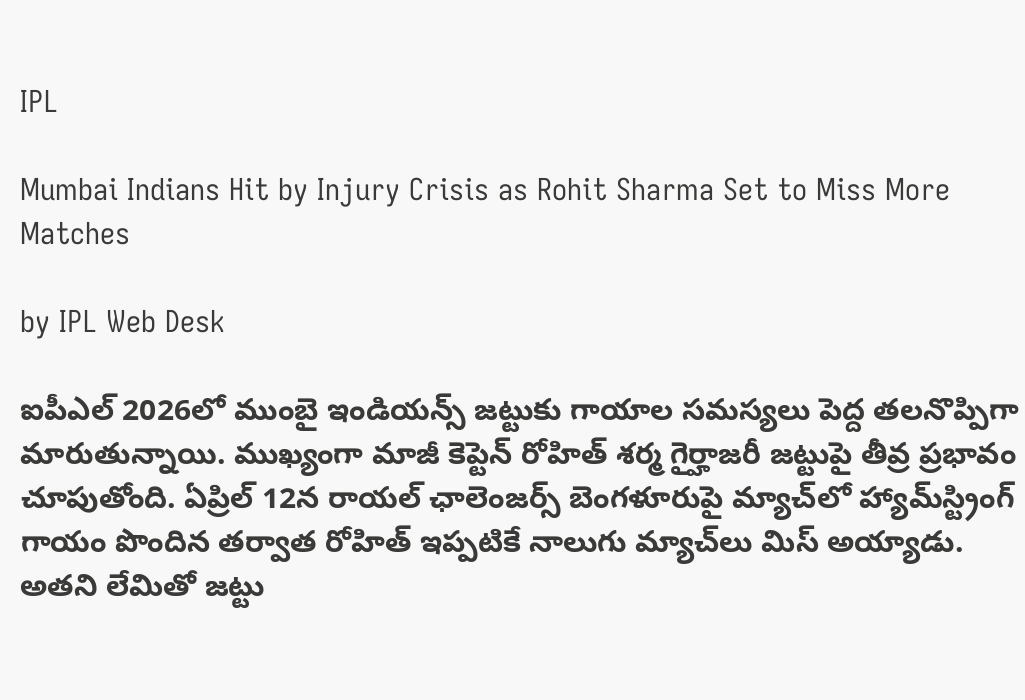IPL

Mumbai Indians Hit by Injury Crisis as Rohit Sharma Set to Miss More Matches

by IPL Web Desk

ఐపీఎల్ 2026లో ముంబై ఇండియన్స్ జట్టుకు గాయాల సమస్యలు పెద్ద తలనొప్పిగా మారుతున్నాయి. ముఖ్యంగా మాజీ కెప్టెన్ రోహిత్ శర్మ గైర్హాజరీ జట్టుపై తీవ్ర ప్రభావం చూపుతోంది. ఏప్రిల్ 12న రాయల్ ఛాలెంజర్స్ బెంగళూరుపై మ్యాచ్‌లో హ్యామ్‌స్ట్రింగ్ గాయం పొందిన తర్వాత రోహిత్ ఇప్పటికే నాలుగు మ్యాచ్‌లు మిస్ అయ్యాడు. అతని లేమితో జట్టు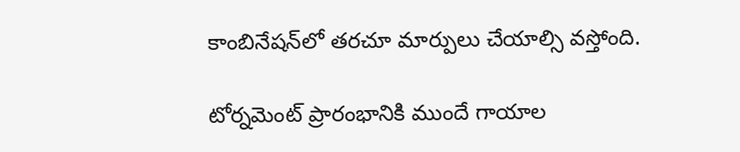కాంబినేషన్‌లో తరచూ మార్పులు చేయాల్సి వస్తోంది.

టోర్నమెంట్ ప్రారంభానికి ముందే గాయాల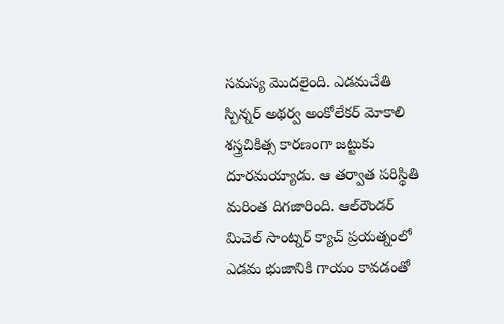సమస్య మొదలైంది. ఎడమచేతి స్పిన్నర్ అథర్వ అంకోలేకర్ మోకాలి శస్త్రచికిత్స కారణంగా జట్టుకు దూరమయ్యాడు. ఆ తర్వాత పరిస్థితి మరింత దిగజారింది. ఆల్‌రౌండర్ మిచెల్ సాంట్నర్ క్యాచ్ ప్రయత్నంలో ఎడమ భుజానికి గాయం కావడంతో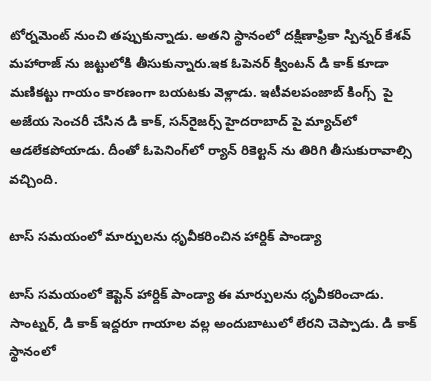టోర్నమెంట్ నుంచి తప్పుకున్నాడు. అతని స్థానంలో దక్షిణాఫ్రికా స్పిన్నర్ కేశవ్ మహారాజ్ ను జట్టులోకి తీసుకున్నారు.ఇక ఓపెనర్ క్వింటన్ డి కాక్ కూడా మణికట్టు గాయం కారణంగా బయటకు వెళ్లాడు. ఇటీవలపంజాబ్ కింగ్స్  పై అజేయ సెంచరీ చేసిన డి కాక్, సన్‌రైజర్స్ హైదరాబాద్ పై మ్యాచ్‌లో ఆడలేకపోయాడు. దీంతో ఓపెనింగ్‌లో ర్యాన్ రికెల్టన్ ను తిరిగి తీసుకురావాల్సి వచ్చింది.

టాస్ సమయంలో మార్పులను ధృవీకరించిన హార్దిక్ పాండ్యా

టాస్ సమయంలో కెప్టెన్ హార్దిక్ పాండ్యా ఈ మార్పులను ధృవీకరించాడు. సాంట్నర్, డి కాక్ ఇద్దరూ గాయాల వల్ల అందుబాటులో లేరని చెప్పాడు. డి కాక్ స్థానంలో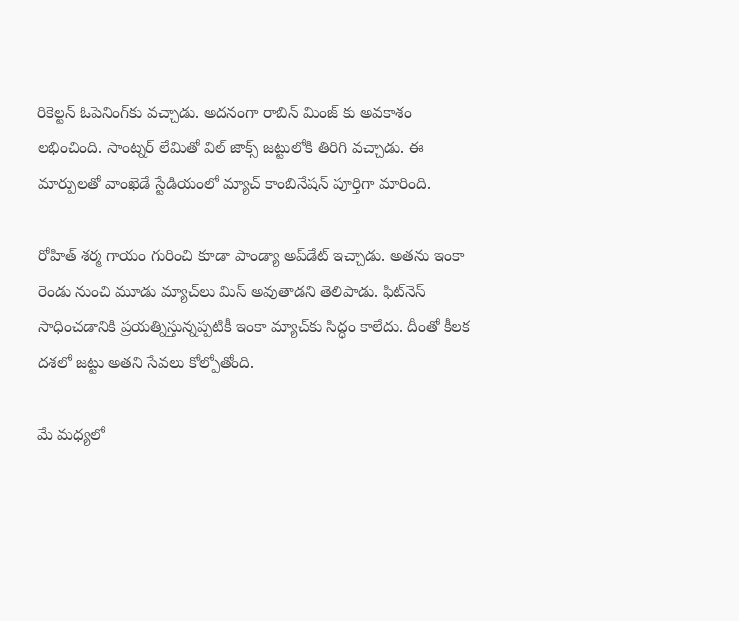రికెల్టన్ ఓపెనింగ్‌కు వచ్చాడు. అదనంగా రాబిన్ మింజ్ కు అవకాశం లభించింది. సాంట్నర్ లేమితో విల్ జాక్స్ జట్టులోకి తిరిగి వచ్చాడు. ఈ మార్పులతో వాంఖెడే స్టేడియంలో మ్యాచ్ కాంబినేషన్ పూర్తిగా మారింది.

రోహిత్ శర్మ గాయం గురించి కూడా పాండ్యా అప్‌డేట్ ఇచ్చాడు. అతను ఇంకా రెండు నుంచి మూడు మ్యాచ్‌లు మిస్ అవుతాడని తెలిపాడు. ఫిట్‌నెస్ సాధించడానికి ప్రయత్నిస్తున్నప్పటికీ ఇంకా మ్యాచ్‌కు సిద్ధం కాలేదు. దీంతో కీలక దశలో జట్టు అతని సేవలు కోల్పోతోంది.

మే మధ్యలో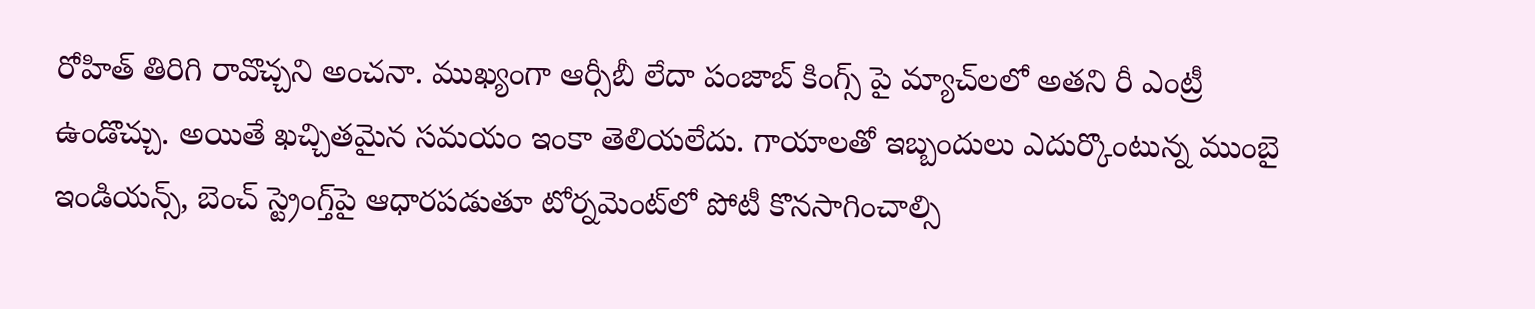రోహిత్ తిరిగి రావొచ్చని అంచనా. ముఖ్యంగా ఆర్సీబీ లేదా పంజాబ్ కింగ్స్ పై మ్యాచ్‌లలో అతని రీ ఎంట్రీ ఉండొచ్చు. అయితే ఖచ్చితమైన సమయం ఇంకా తెలియలేదు. గాయాలతో ఇబ్బందులు ఎదుర్కొంటున్న ముంబై ఇండియన్స్, బెంచ్ స్ట్రెంగ్త్‌పై ఆధారపడుతూ టోర్నమెంట్‌లో పోటీ కొనసాగించాల్సి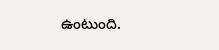ఉంటుంది.